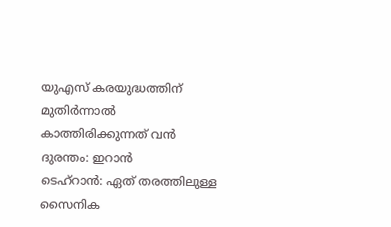യുഎസ് കരയുദ്ധത്തിന് മുതിർന്നാൽ കാത്തിരിക്കുന്നത് വൻ ദുരന്തം: ഇറാൻ
ടെഹ്റാൻ: ഏത് തരത്തിലുള്ള സൈനിക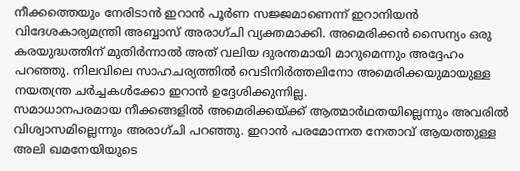നീക്കത്തെയും നേരിടാൻ ഇറാൻ പൂർണ സജ്ജമാണെന്ന് ഇറാനിയൻ വിദേശകാര്യമന്ത്രി അബ്ബാസ് അരാഗ്ചി വ്യക്തമാക്കി. അമെരിക്കൻ സൈന്യം ഒരു കരയുദ്ധത്തിന് മുതിർന്നാൽ അത് വലിയ ദുരന്തമായി മാറുമെന്നും അദ്ദേഹം പറഞ്ഞു. നിലവിലെ സാഹചര്യത്തിൽ വെടിനിർത്തലിനോ അമെരിക്കയുമായുള്ള നയതന്ത്ര ചർച്ചകൾക്കോ ഇറാൻ ഉദ്ദേശിക്കുന്നില്ല.
സമാധാനപരമായ നീക്കങ്ങളിൽ അമെരിക്കയ്ക്ക് ആത്മാർഥതയില്ലെന്നും അവരിൽ വിശ്വാസമില്ലെന്നും അരാഗ്ചി പറഞ്ഞു. ഇറാൻ പരമോന്നത നേതാവ് ആയത്തുള്ള അലി ഖമനേയിയുടെ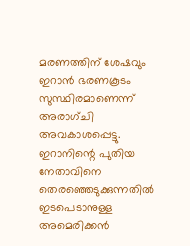മരണത്തിന് ശേഷവും ഇറാൻ ഭരണകൂടം സുസ്ഥിരമാണെന്ന് അരാഗ്ചി അവകാശപ്പെട്ടു.
ഇറാനിന്റെ പുതിയ നേതാവിനെ തെരഞ്ഞെടുക്കുന്നതിൽ ഇടപെടാനുള്ള അമെരിക്കൻ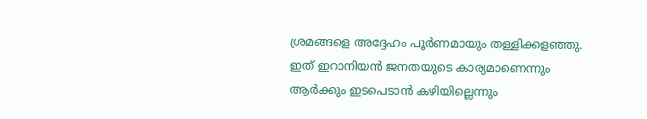ശ്രമങ്ങളെ അദ്ദേഹം പൂർണമായും തള്ളിക്കളഞ്ഞു. ഇത് ഇറാനിയൻ ജനതയുടെ കാര്യമാണെന്നും ആർക്കും ഇടപെടാൻ കഴിയില്ലെന്നും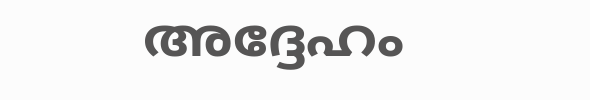അദ്ദേഹം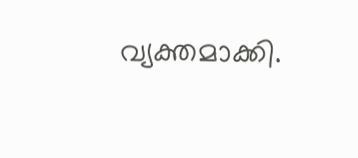വ്യക്തമാക്കി.